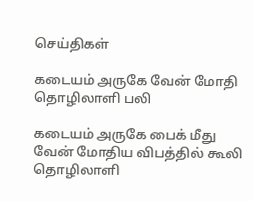செய்திகள்

கடையம் அருகே வேன் மோதி தொழிலாளி பலி

கடையம் அருகே பைக் மீது வேன் மோதிய விபத்தில் கூலி தொழிலாளி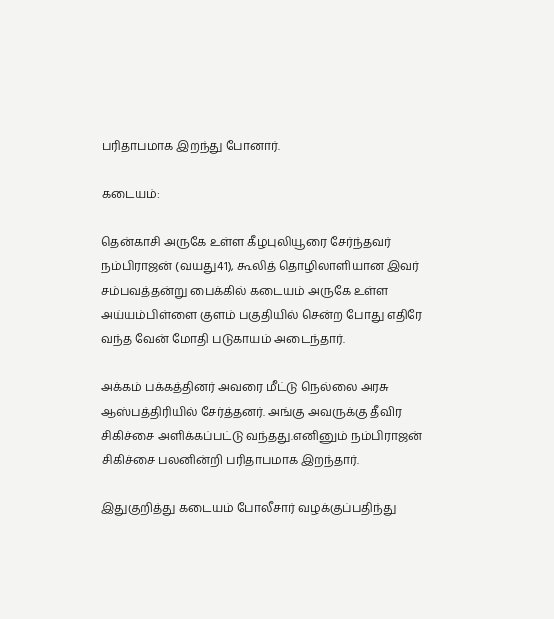பரிதாபமாக இறந்து போனார்.

கடையம்:

தென்காசி அருகே உள்ள கீழபுலியூரை சேர்ந்தவர் நம்பிராஜன் (வயது41), கூலித் தொழிலாளியான இவர் சம்பவத்தன்று பைக்கில் கடையம் அருகே உள்ள அய்யம்பிள்ளை குளம் பகுதியில் சென்ற போது எதிரே வந்த வேன் மோதி படுகாயம் அடைந்தார்.

அக்கம் பக்கத்தினர் அவரை மீட்டு நெல்லை அரசு ஆஸ்பத்திரியில் சேர்த்தனர். அங்கு அவருக்கு தீவிர சிகிச்சை அளிக்கப்பட்டு வந்தது.எனினும் நம்பிராஜன் சிகிச்சை பலனின்றி பரிதாபமாக இறந்தார்.

இதுகுறித்து கடையம் போலீசார் வழக்குப்பதிந்து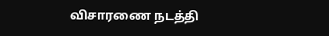விசாரணை நடத்தி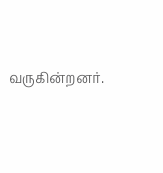வருகின்றனர்.